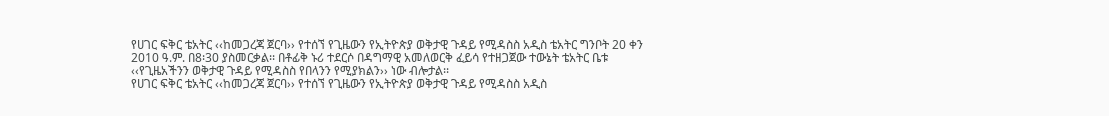የሀገር ፍቅር ቴአትር ‹‹ከመጋረጃ ጀርባ›› የተሰኘ የጊዜውን የኢትዮጵያ ወቅታዊ ጉዳይ የሚዳስስ አዲስ ቴአትር ግንቦት 20 ቀን 2010 ዓ.ም. በ8፡30 ያስመርቃል፡፡ በቶፊቅ ኑሪ ተደርሶ በዳግማዊ አመለወርቅ ፈይሳ የተዘጋጀው ተውኔት ቴአትር ቤቱ ‹‹የጊዜአችንን ወቅታዊ ጉዳይ የሚዳስስ የበላንን የሚያክልን›› ነው ብሎታል፡፡
የሀገር ፍቅር ቴአትር ‹‹ከመጋረጃ ጀርባ›› የተሰኘ የጊዜውን የኢትዮጵያ ወቅታዊ ጉዳይ የሚዳስስ አዲስ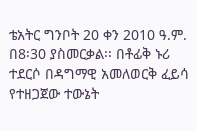ቴአትር ግንቦት 20 ቀን 2010 ዓ.ም. በ8፡30 ያስመርቃል፡፡ በቶፊቅ ኑሪ ተደርሶ በዳግማዊ አመለወርቅ ፈይሳ የተዘጋጀው ተውኔት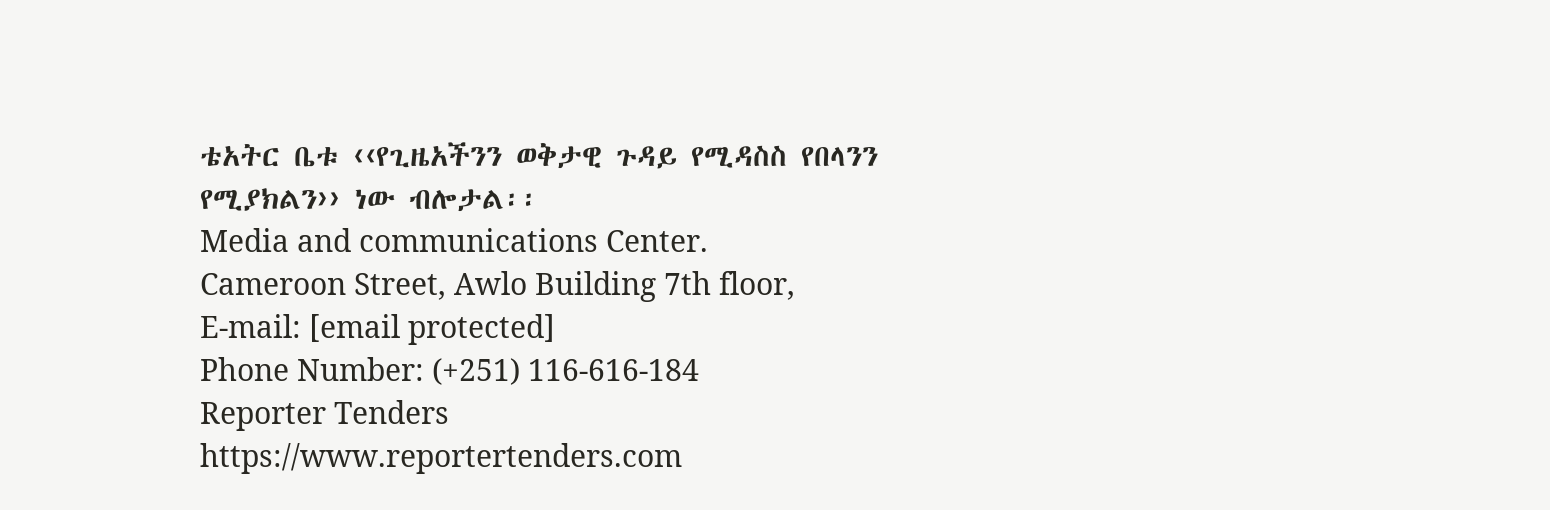ቴአትር ቤቱ ‹‹የጊዜአችንን ወቅታዊ ጉዳይ የሚዳስስ የበላንን የሚያክልን›› ነው ብሎታል፡፡
Media and communications Center.
Cameroon Street, Awlo Building 7th floor,
E-mail: [email protected]
Phone Number: (+251) 116-616-184
Reporter Tenders
https://www.reportertenders.com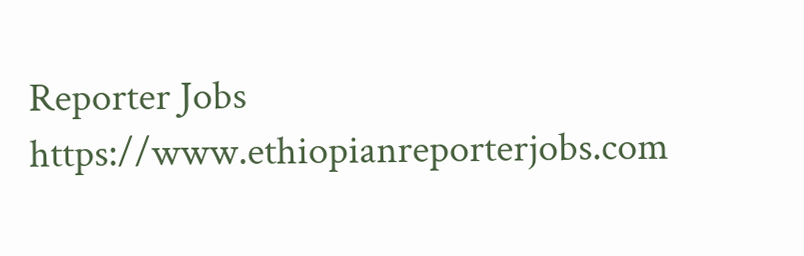Reporter Jobs
https://www.ethiopianreporterjobs.com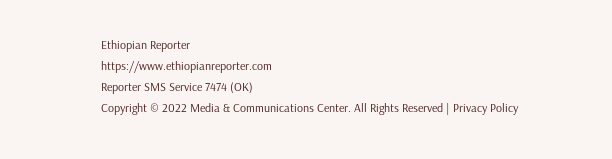Ethiopian Reporter
https://www.ethiopianreporter.com
Reporter SMS Service 7474 (OK)
Copyright © 2022 Media & Communications Center. All Rights Reserved | Privacy Policy